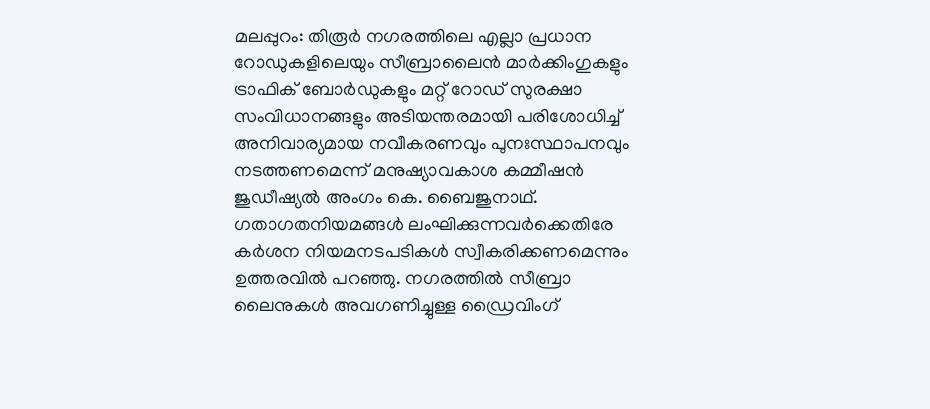മലപ്പുറം: തിരൂർ നഗരത്തിലെ എല്ലാ പ്രധാന റോഡുകളിലെയും സീബ്രാലൈൻ മാർക്കിംഗുകളും ട്രാഫിക് ബോർഡുകളും മറ്റ് റോഡ് സുരക്ഷാ സംവിധാനങ്ങളും അടിയന്തരമായി പരിശോധിച്ച് അനിവാര്യമായ നവീകരണവും പുനഃസ്ഥാപനവും നടത്തണമെന്ന് മനുഷ്യാവകാശ കമ്മീഷൻ ജുഡീഷ്യൽ അംഗം കെ. ബൈജുനാഥ്.
ഗതാഗതനിയമങ്ങൾ ലംഘിക്കുന്നവർക്കെതിരേ കർശന നിയമനടപടികൾ സ്വീകരിക്കണമെന്നും ഉത്തരവിൽ പറഞ്ഞു. നഗരത്തിൽ സീബ്രാ ലൈനുകൾ അവഗണിച്ചുള്ള ഡ്രൈവിംഗ്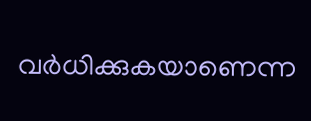വർധിക്കുകയാണെന്ന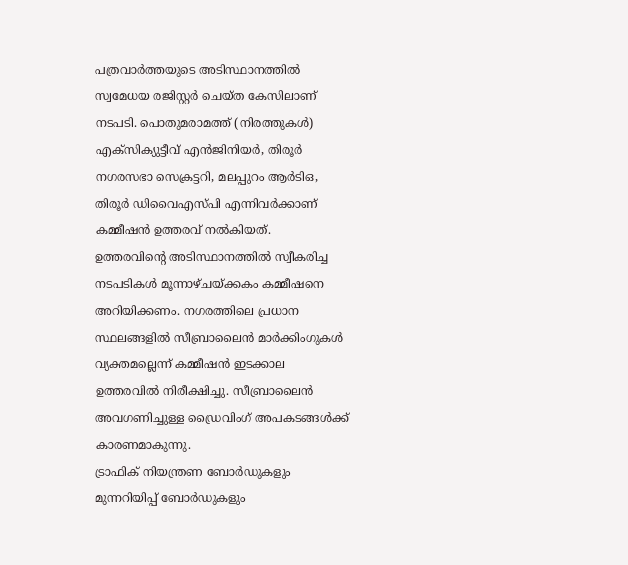പത്രവാർത്തയുടെ അടിസ്ഥാനത്തിൽ സ്വമേധയ രജിസ്റ്റർ ചെയ്ത കേസിലാണ് നടപടി. പൊതുമരാമത്ത് (നിരത്തുകൾ) എക്സിക്യുട്ടീവ് എൻജിനിയർ, തിരൂർ നഗരസഭാ സെക്രട്ടറി, മലപ്പുറം ആർടിഒ, തിരൂർ ഡിവൈഎസ്പി എന്നിവർക്കാണ് കമ്മീഷൻ ഉത്തരവ് നൽകിയത്.
ഉത്തരവിന്റെ അടിസ്ഥാനത്തിൽ സ്വീകരിച്ച നടപടികൾ മൂന്നാഴ്ചയ്ക്കകം കമ്മീഷനെ അറിയിക്കണം. നഗരത്തിലെ പ്രധാന സ്ഥലങ്ങളിൽ സീബ്രാലൈൻ മാർക്കിംഗുകൾ വ്യക്തമല്ലെന്ന് കമ്മീഷൻ ഇടക്കാല ഉത്തരവിൽ നിരീക്ഷിച്ചു. സീബ്രാലൈൻ അവഗണിച്ചുള്ള ഡ്രൈവിംഗ് അപകടങ്ങൾക്ക് കാരണമാകുന്നു.
ട്രാഫിക് നിയന്ത്രണ ബോർഡുകളും മുന്നറിയിപ്പ് ബോർഡുകളും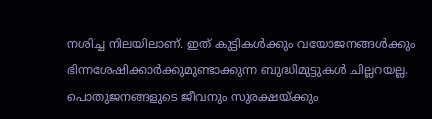നശിച്ച നിലയിലാണ്. ഇത് കുട്ടികൾക്കും വയോജനങ്ങൾക്കും ഭിന്നശേഷിക്കാർക്കുമുണ്ടാക്കുന്ന ബുദ്ധിമുട്ടുകൾ ചില്ലറയല്ല. പൊതുജനങ്ങളുടെ ജീവനും സുരക്ഷയ്ക്കും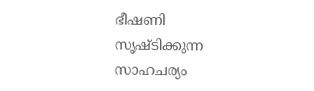ഭീഷണി സൃഷ്ടിക്കുന്ന സാഹചര്യം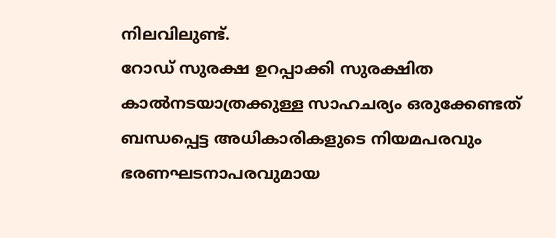നിലവിലുണ്ട്.
റോഡ് സുരക്ഷ ഉറപ്പാക്കി സുരക്ഷിത കാൽനടയാത്രക്കുള്ള സാഹചര്യം ഒരുക്കേണ്ടത് ബന്ധപ്പെട്ട അധികാരികളുടെ നിയമപരവും ഭരണഘടനാപരവുമായ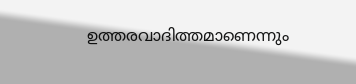ഉത്തരവാദിത്തമാണെന്നും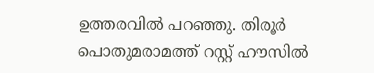ഉത്തരവിൽ പറഞ്ഞു. തിരൂർ പൊതുമരാമത്ത് റസ്റ്റ് ഹൗസിൽ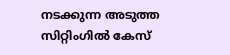നടക്കുന്ന അടുത്ത സിറ്റിംഗിൽ കേസ്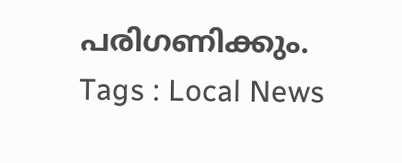പരിഗണിക്കും.
Tags : Local News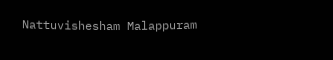Nattuvishesham Malappuram